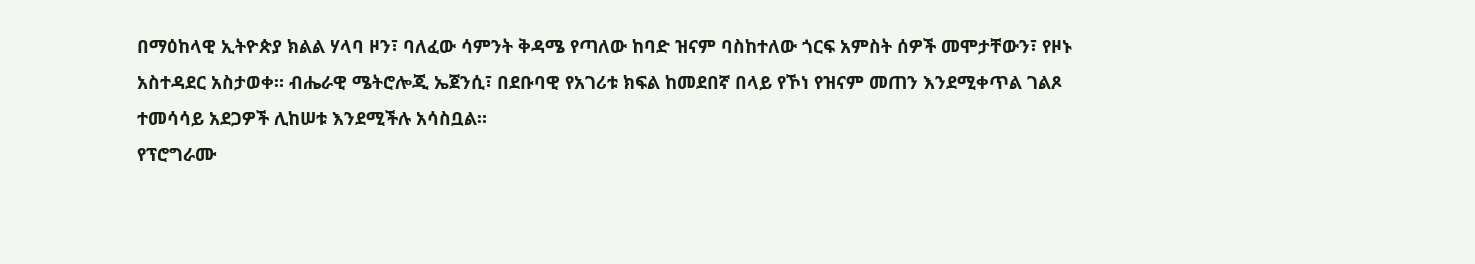በማዕከላዊ ኢትዮጵያ ክልል ሃላባ ዞን፣ ባለፈው ሳምንት ቅዳሜ የጣለው ከባድ ዝናም ባስከተለው ጎርፍ አምስት ሰዎች መሞታቸውን፣ የዞኑ አስተዳደር አስታወቀ። ብሔራዊ ሜትሮሎጂ ኤጀንሲ፣ በደቡባዊ የአገሪቱ ክፍል ከመደበኛ በላይ የኾነ የዝናም መጠን እንደሚቀጥል ገልጾ ተመሳሳይ አደጋዎች ሊከሠቱ እንደሚችሉ አሳስቧል።
የፕሮግራሙ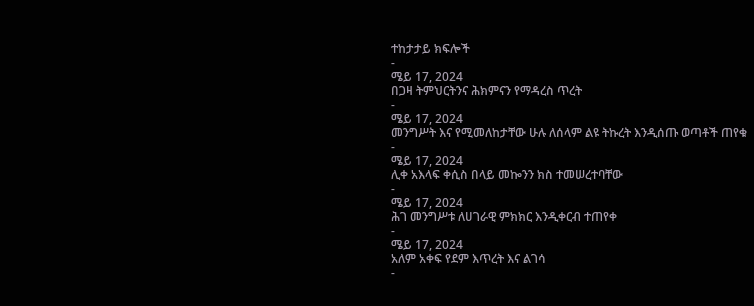ተከታታይ ክፍሎች
-
ሜይ 17, 2024
በጋዛ ትምህርትንና ሕክምናን የማዳረስ ጥረት
-
ሜይ 17, 2024
መንግሥት እና የሚመለከታቸው ሁሉ ለሰላም ልዩ ትኩረት እንዲሰጡ ወጣቶች ጠየቁ
-
ሜይ 17, 2024
ሊቀ አእላፍ ቀሲስ በላይ መኰንን ክስ ተመሠረተባቸው
-
ሜይ 17, 2024
ሕገ መንግሥቱ ለሀገራዊ ምክክር እንዲቀርብ ተጠየቀ
-
ሜይ 17, 2024
አለም አቀፍ የደም እጥረት እና ልገሳ
-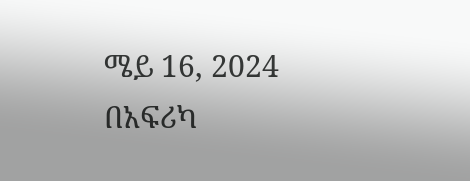ሜይ 16, 2024
በአፍሪካ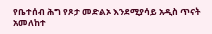የቤተሰብ ሕግ የጾታ መድልኦ እንደሚያሳይ አዲስ ጥናት አመለከተ